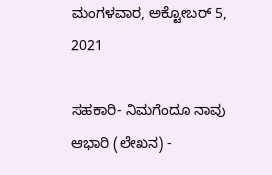ಮಂಗಳವಾರ, ಅಕ್ಟೋಬರ್ 5, 2021

ಸಹಕಾರಿ- ನಿಮಗೆಂದೂ ನಾವು ಆಭಾರಿ (ಲೇಖನ) -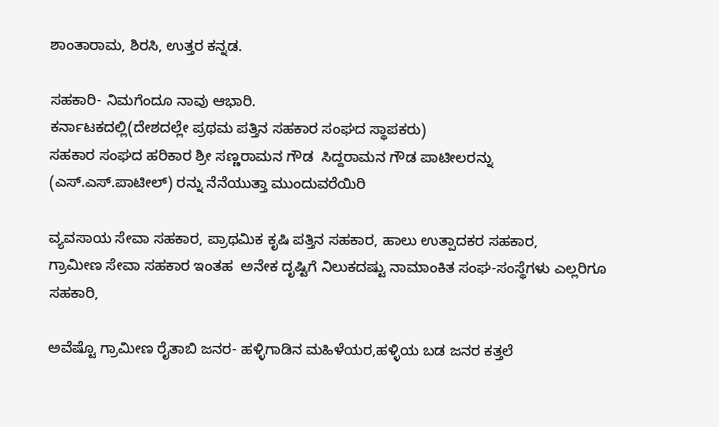ಶಾಂತಾರಾಮ, ಶಿರಸಿ, ಉತ್ತರ ಕನ್ನಡ.

ಸಹಕಾರಿ- ನಿಮಗೆಂದೂ ನಾವು ಆಭಾರಿ.
ಕರ್ನಾಟಕದಲ್ಲಿ(ದೇಶದಲ್ಲೇ ಪ್ರಥಮ ಪತ್ತಿನ ಸಹಕಾರ ಸಂಘದ ಸ್ಥಾಪಕರು)
ಸಹಕಾರ ಸಂಘದ ಹರಿಕಾರ ಶ್ರೀ ಸಣ್ಣರಾಮನ ಗೌಡ  ಸಿದ್ದರಾಮನ ಗೌಡ ಪಾಟೀಲರನ್ನು (ಎಸ್.ಎಸ್.ಪಾಟೀಲ್) ರನ್ನು ನೆನೆಯುತ್ತಾ ಮುಂದುವರೆಯಿರಿ

ವ್ಯವಸಾಯ ಸೇವಾ ಸಹಕಾರ, ಪ್ರಾಥಮಿಕ ಕೃಷಿ ಪತ್ತಿನ ಸಹಕಾರ, ಹಾಲು ಉತ್ಪಾದಕರ ಸಹಕಾರ,
ಗ್ರಾಮೀಣ ಸೇವಾ ಸಹಕಾರ ಇಂತಹ  ಅನೇಕ ದೃಷ್ಟಿಗೆ ನಿಲುಕದಷ್ಟು ನಾಮಾಂಕಿತ ಸಂಘ-ಸಂಸ್ಥೆಗಳು ಎಲ್ಲರಿಗೂ ಸಹಕಾರಿ,

ಅವೆಷ್ಟೊ ಗ್ರಾಮೀಣ ರೈತಾಬಿ ಜನರ- ಹಳ್ಳಿಗಾಡಿನ ಮಹಿಳೆಯರ,ಹಳ್ಳಿಯ ಬಡ ಜನರ ಕತ್ತಲೆ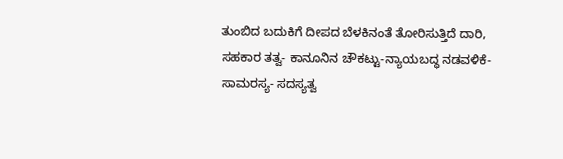ತುಂಬಿದ ಬದುಕಿಗೆ ದೀಪದ ಬೆಳಕಿನಂತೆ ತೋರಿಸುತ್ತಿದೆ ದಾರಿ,
ಸಹಕಾರ ತತ್ವ- ಕಾನೂನಿನ ಚೌಕಟ್ಟು-ನ್ಯಾಯಬದ್ಧ ನಡವಳಿಕೆ- ಸಾಮರಸ್ಯ- ಸದಸ್ಯತ್ವ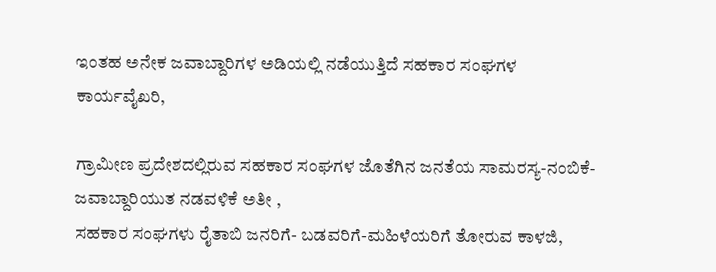ಇಂತಹ ಅನೇಕ ಜವಾಬ್ದಾರಿಗಳ ಅಡಿಯಲ್ಲಿ ನಡೆಯುತ್ತಿದೆ ಸಹಕಾರ ಸಂಘಗಳ ಕಾರ್ಯವೈಖರಿ,

ಗ್ರಾಮೀಣ ಪ್ರದೇಶದಲ್ಲಿರುವ ಸಹಕಾರ ಸಂಘಗಳ ಜೊತೆಗಿನ ಜನತೆಯ ಸಾಮರಸ್ಯ-ನಂಬಿಕೆ- ಜವಾಬ್ದಾರಿಯುತ ನಡವಳಿಕೆ ಅತೀ ,
ಸಹಕಾರ ಸಂಘಗಳು ರೈತಾಬಿ ಜನರಿಗೆ- ಬಡವರಿಗೆ-ಮಹಿಳೆಯರಿಗೆ ತೋರುವ ಕಾಳಜಿ,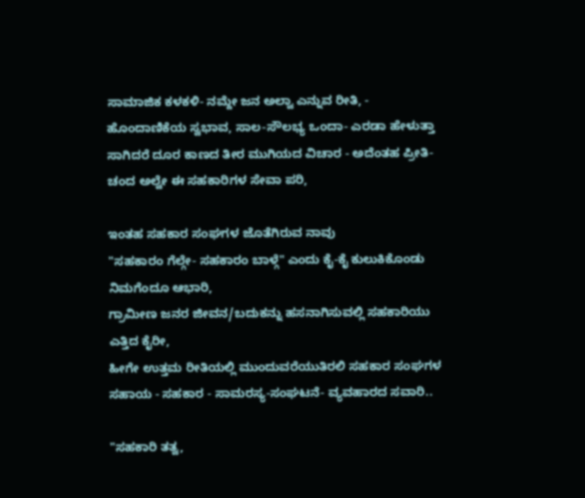ಸಾಮಾಜಿಕ ಕಳಕಳಿ- ನಮ್ದೇ ಜನ ಅಲ್ವಾ ಎನ್ನುವ ರೀತಿ, -
ಹೊಂದಾಣಿಕೆಯ ಸ್ವಭಾವ, ಸಾಲ-ಸೌಲಭ್ಯ ಒಂದಾ- ಎರಡಾ ಹೇಳುತ್ತಾ ಸಾಗಿದರೆ ದೂರ ಕಾಣದ ತೀರ ಮುಗಿಯದ ವಿಚಾರ - ಅದೆಂತಹ ಪ್ರೀತಿ-
ಚಂದ ಅಲ್ವೇ ಈ ಸಹಕಾರಿಗಳ ಸೇವಾ ಪರಿ,

ಇಂತಹ ಸಹಕಾರ ಸಂಘಗಳ ಜೊತೆಗಿರುವ ನಾವು
"ಸಹಕಾರಂ ಗೆಲ್ಗೇ- ಸಹಕಾರಂ ಬಾಳ್ಗೆ" ಎಂದು ಕೈ-ಕೈ ಕುಲುಕಿಕೊಂಡು ನಿಮಗೆಂದೂ ಆಭಾರಿ,
ಗ್ರಾಮೀಣ ಜನರ ಜೀವನ/ಬದುಕನ್ನು ಹಸನಾಗಿಸುವಲ್ಲಿ ಸಹಕಾರಿಯು ಎತ್ತಿದ ಕೈರೀ,
ಹೀಗೇ ಉತ್ತಮ ರೀತಿಯಲ್ಲಿ ಮುಂದುವರೆಯುತಿರಲಿ ಸಹಕಾರ ಸಂಘಗಳ ಸಹಾಯ - ಸಹಕಾರ - ಸಾಮರಸ್ಯ-ಸಂಘಟನೆ- ವ್ಯವಹಾರದ ಸವಾರಿ..

"ಸಹಕಾರಿ ತತ್ವ,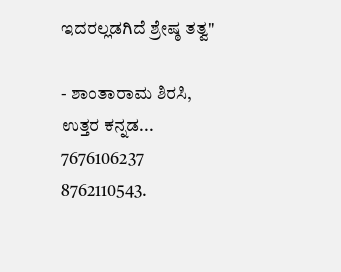ಇದರಲ್ಲಡಗಿದೆ ಶ್ರೇಷ್ಠ ತತ್ವ"

- ಶಾಂತಾರಾಮ ಶಿರಸಿ,
ಉತ್ತರ ಕನ್ನಡ...
7676106237
8762110543.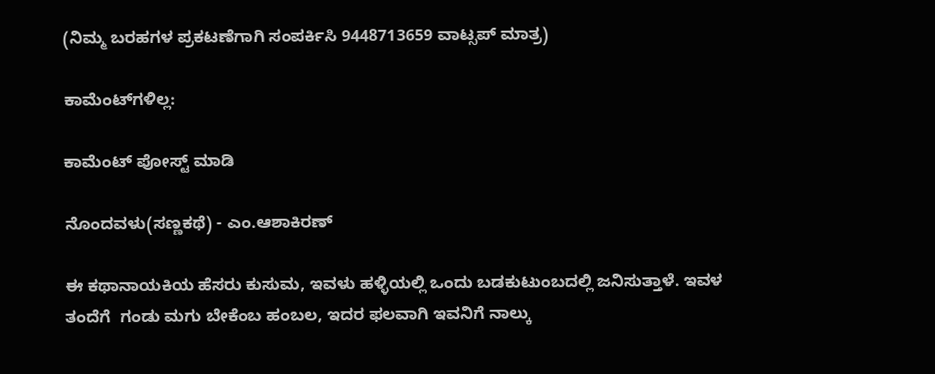(ನಿಮ್ಮ ಬರಹಗಳ ಪ್ರಕಟಣೆಗಾಗಿ ಸಂಪರ್ಕಿಸಿ 9448713659 ವಾಟ್ಸಪ್ ಮಾತ್ರ)

ಕಾಮೆಂಟ್‌ಗಳಿಲ್ಲ:

ಕಾಮೆಂಟ್‌‌ ಪೋಸ್ಟ್‌ ಮಾಡಿ

ನೊಂದವಳು(ಸಣ್ಣಕಥೆ) - ಎಂ.ಆಶಾಕಿರಣ್

ಈ ಕಥಾನಾಯಕಿಯ ಹೆಸರು ಕುಸುಮ, ಇವಳು ಹಳ್ಳಿಯಲ್ಲಿ ಒಂದು ಬಡಕುಟುಂಬದಲ್ಲಿ ಜನಿಸುತ್ತಾಳೆ. ಇವಳ ತಂದೆಗೆ  ಗಂಡು ಮಗು ಬೇಕೆಂಬ ಹಂಬಲ, ಇದರ ಫಲವಾಗಿ ಇವನಿಗೆ ನಾಲ್ಕು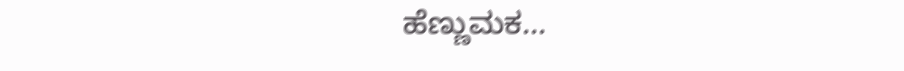ಹೆಣ್ಣುಮಕ...